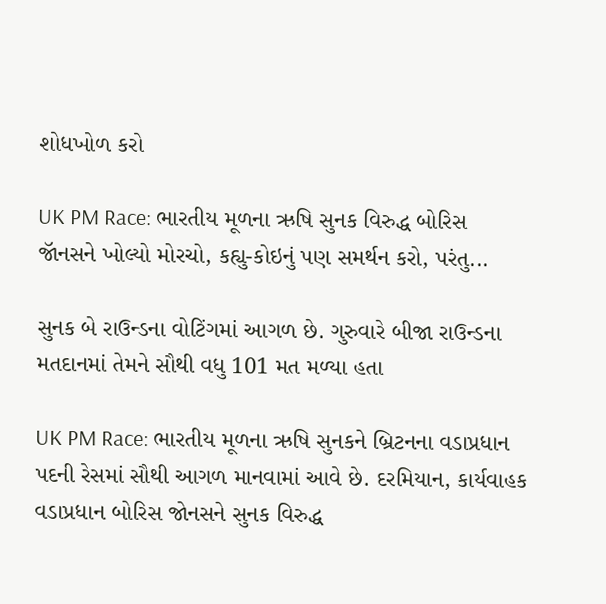શોધખોળ કરો

UK PM Race: ભારતીય મૂળના ઋષિ સુનક વિરુદ્ધ બોરિસ જૉનસને ખોલ્યો મોરચો, કહ્યુ-કોઇનું પણ સમર્થન કરો, પરંતુ...

સુનક બે રાઉન્ડના વોટિંગમાં આગળ છે. ગુરુવારે બીજા રાઉન્ડના મતદાનમાં તેમને સૌથી વધુ 101 મત મળ્યા હતા

UK PM Race: ભારતીય મૂળના ઋષિ સુનકને બ્રિટનના વડાપ્રધાન પદની રેસમાં સૌથી આગળ માનવામાં આવે છે. દરમિયાન, કાર્યવાહક વડાપ્રધાન બોરિસ જોનસને સુનક વિરુદ્ધ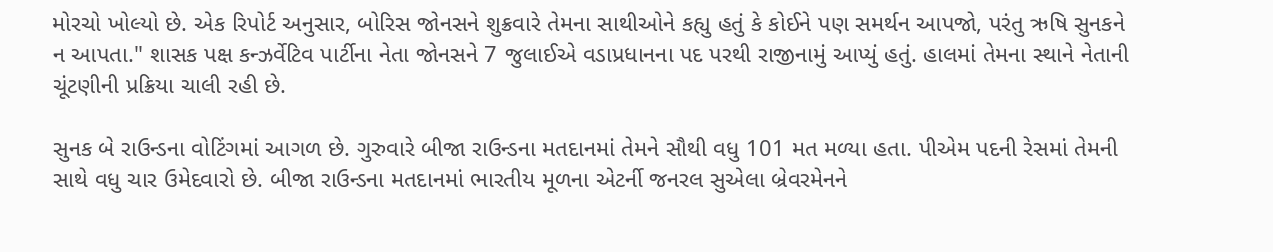મોરચો ખોલ્યો છે. એક રિપોર્ટ અનુસાર, બોરિસ જોનસને શુક્રવારે તેમના સાથીઓને કહ્યુ હતું કે કોઈને પણ સમર્થન આપજો, પરંતુ ઋષિ સુનકને ન આપતા." શાસક પક્ષ કન્ઝર્વેટિવ પાર્ટીના નેતા જોનસને 7 જુલાઈએ વડાપ્રધાનના પદ પરથી રાજીનામું આપ્યું હતું. હાલમાં તેમના સ્થાને નેતાની ચૂંટણીની પ્રક્રિયા ચાલી રહી છે.

સુનક બે રાઉન્ડના વોટિંગમાં આગળ છે. ગુરુવારે બીજા રાઉન્ડના મતદાનમાં તેમને સૌથી વધુ 101 મત મળ્યા હતા. પીએમ પદની રેસમાં તેમની સાથે વધુ ચાર ઉમેદવારો છે. બીજા રાઉન્ડના મતદાનમાં ભારતીય મૂળના એટર્ની જનરલ સુએલા બ્રેવરમેનને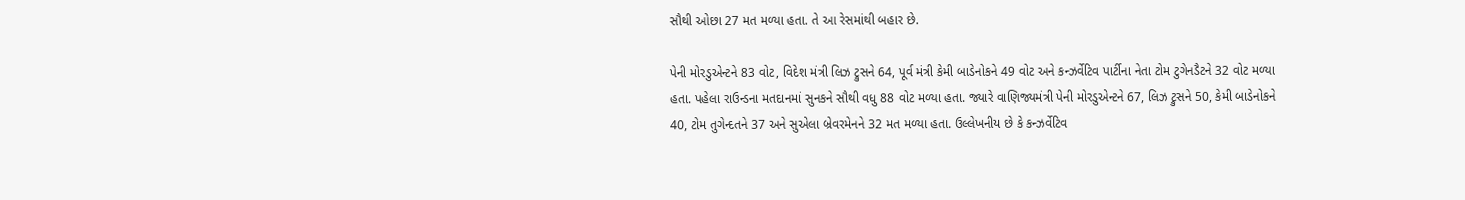સૌથી ઓછા 27 મત મળ્યા હતા. તે આ રેસમાંથી બહાર છે.

પેની મોરડુએન્ટને 83 વોટ, વિદેશ મંત્રી લિઝ ટ્રુસને 64, પૂર્વ મંત્રી કેમી બાડેનોકને 49 વોટ અને કન્ઝર્વેટિવ પાર્ટીના નેતા ટોમ ટુગેનડૈટને 32 વોટ મળ્યા હતા. પહેલા રાઉન્ડના મતદાનમાં સુનકને સૌથી વધુ 88 વોટ મળ્યા હતા. જ્યારે વાણિજ્યમંત્રી પેની મોરડુએન્ટને 67, લિઝ ટ્રુસને 50, કેમી બાડેનોકને 40, ટોમ તુગેન્દતને 37 અને સુએલા બ્રેવરમેનને 32 મત મળ્યા હતા. ઉલ્લેખનીય છે કે કન્ઝર્વેટિવ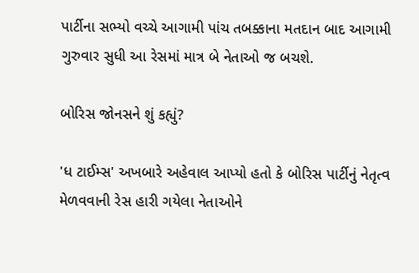પાર્ટીના સભ્યો વચ્ચે આગામી પાંચ તબક્કાના મતદાન બાદ આગામી ગુરુવાર સુધી આ રેસમાં માત્ર બે નેતાઓ જ બચશે.

બોરિસ જોનસને શું કહ્યું?

'ધ ટાઈમ્સ' અખબારે અહેવાલ આપ્યો હતો કે બોરિસ પાર્ટીનું નેતૃત્વ મેળવવાની રેસ હારી ગયેલા નેતાઓને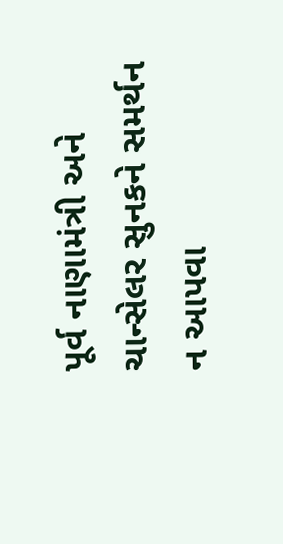પૂર્વ નાણામંત્રી અને ચાન્સેલર સુનકને સમર્થન ન આપવા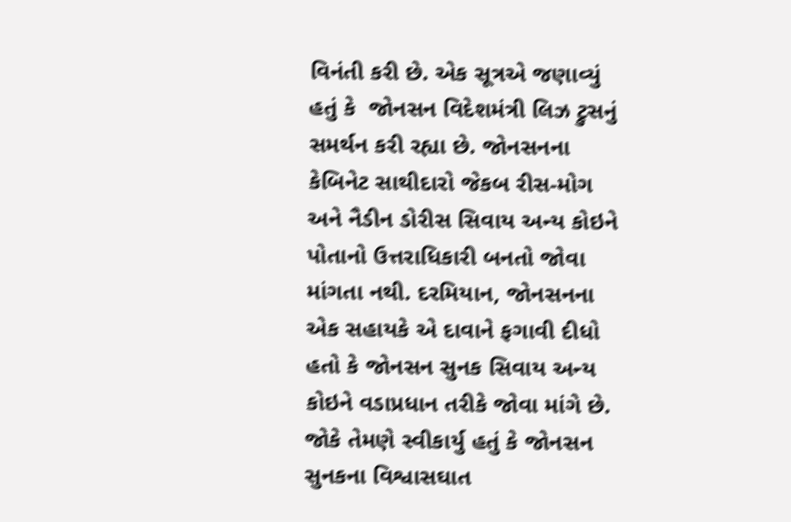વિનંતી કરી છે. એક સૂત્રએ જણાવ્યું હતું કે  જોનસન વિદેશમંત્રી લિઝ ટ્રુસનું સમર્થન કરી રહ્યા છે. જોનસનના કેબિનેટ સાથીદારો જેકબ રીસ-મોગ અને નૈડીન ડોરીસ સિવાય અન્ય કોઇને પોતાનો ઉત્તરાધિકારી બનતો જોવા માંગતા નથી. દરમિયાન, જોનસનના એક સહાયકે એ દાવાને ફગાવી દીધો હતો કે જોનસન સુનક સિવાય અન્ય કોઇને વડાપ્રધાન તરીકે જોવા માંગે છે. જોકે તેમણે સ્વીકાર્યુ હતું કે જોનસન સુનકના વિશ્વાસઘાત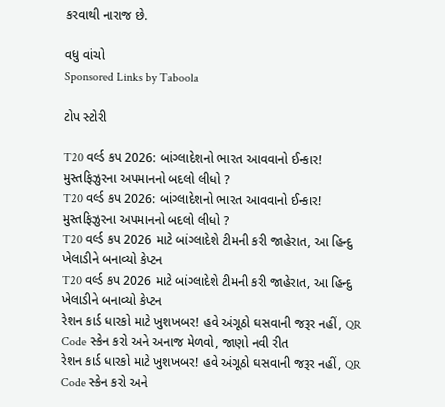કરવાથી નારાજ છે.

વધુ વાંચો
Sponsored Links by Taboola

ટોપ સ્ટોરી

T20 વર્લ્ડ કપ 2026: બાંગ્લાદેશનો ભારત આવવાનો ઈન્કાર! મુસ્તફિઝુરના અપમાનનો બદલો લીધો ?
T20 વર્લ્ડ કપ 2026: બાંગ્લાદેશનો ભારત આવવાનો ઈન્કાર! મુસ્તફિઝુરના અપમાનનો બદલો લીધો ?
T20 વર્લ્ડ કપ 2026 માટે બાંગ્લાદેશે ટીમની કરી જાહેરાત, આ હિન્દુ ખેલાડીને બનાવ્યો કેપ્ટન
T20 વર્લ્ડ કપ 2026 માટે બાંગ્લાદેશે ટીમની કરી જાહેરાત, આ હિન્દુ ખેલાડીને બનાવ્યો કેપ્ટન
રેશન કાર્ડ ધારકો માટે ખુશખબર! હવે અંગૂઠો ઘસવાની જરૂર નહીં, QR Code સ્કેન કરો અને અનાજ મેળવો, જાણો નવી રીત
રેશન કાર્ડ ધારકો માટે ખુશખબર! હવે અંગૂઠો ઘસવાની જરૂર નહીં, QR Code સ્કેન કરો અને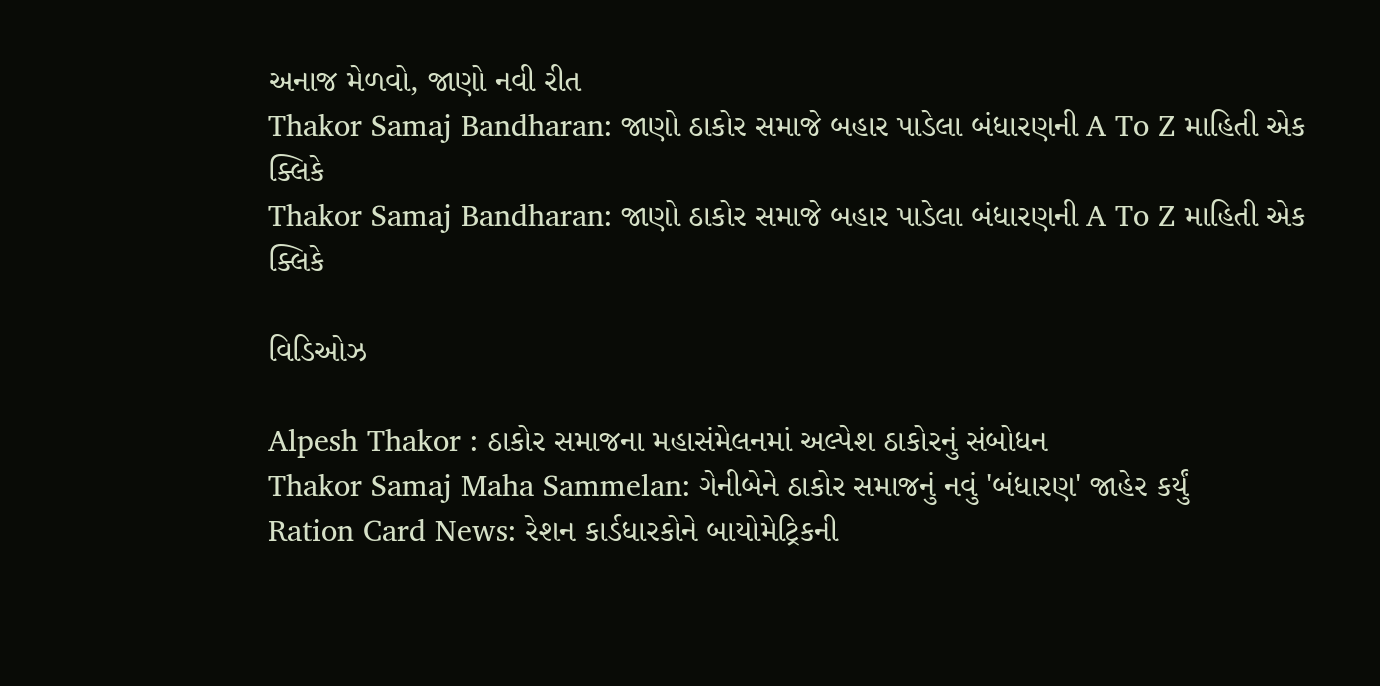અનાજ મેળવો, જાણો નવી રીત
Thakor Samaj Bandharan: જાણો ઠાકોર સમાજે બહાર પાડેલા બંધારણની A To Z માહિતી એક ક્લિકે
Thakor Samaj Bandharan: જાણો ઠાકોર સમાજે બહાર પાડેલા બંધારણની A To Z માહિતી એક ક્લિકે

વિડિઓઝ

Alpesh Thakor : ઠાકોર સમાજના મહાસંમેલનમાં અલ્પેશ ઠાકોરનું સંબોધન
Thakor Samaj Maha Sammelan: ગેનીબેને ઠાકોર સમાજનું નવું 'બંધારણ' જાહેર કર્યું
Ration Card News: રેશન કાર્ડધારકોને બાયોમેટ્રિકની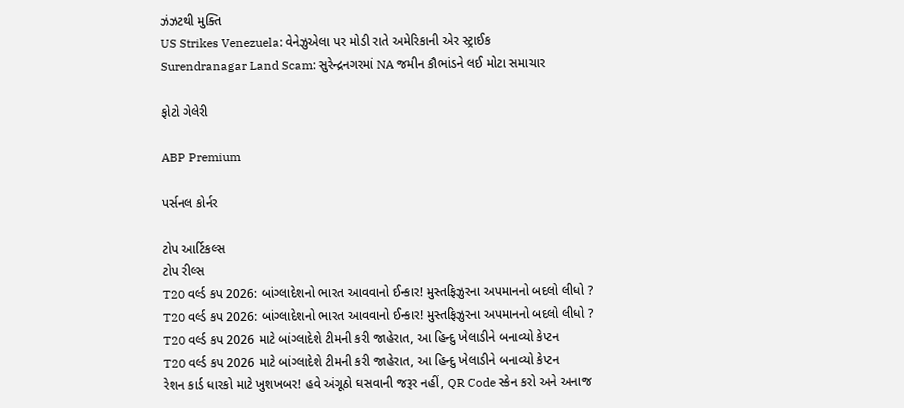ઝંઝટથી મુક્તિ
US Strikes Venezuela: વેનેઝુએલા પર મોડી રાતે અમેરિકાની એર સ્ટ્રાઈક
Surendranagar Land Scam: સુરેન્દ્રનગરમાં NA જમીન કૌભાંડને લઈ મોટા સમાચાર

ફોટો ગેલેરી

ABP Premium

પર્સનલ કોર્નર

ટોપ આર્ટિકલ્સ
ટોપ રીલ્સ
T20 વર્લ્ડ કપ 2026: બાંગ્લાદેશનો ભારત આવવાનો ઈન્કાર! મુસ્તફિઝુરના અપમાનનો બદલો લીધો ?
T20 વર્લ્ડ કપ 2026: બાંગ્લાદેશનો ભારત આવવાનો ઈન્કાર! મુસ્તફિઝુરના અપમાનનો બદલો લીધો ?
T20 વર્લ્ડ કપ 2026 માટે બાંગ્લાદેશે ટીમની કરી જાહેરાત, આ હિન્દુ ખેલાડીને બનાવ્યો કેપ્ટન
T20 વર્લ્ડ કપ 2026 માટે બાંગ્લાદેશે ટીમની કરી જાહેરાત, આ હિન્દુ ખેલાડીને બનાવ્યો કેપ્ટન
રેશન કાર્ડ ધારકો માટે ખુશખબર! હવે અંગૂઠો ઘસવાની જરૂર નહીં, QR Code સ્કેન કરો અને અનાજ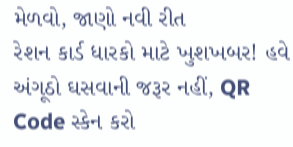મેળવો, જાણો નવી રીત
રેશન કાર્ડ ધારકો માટે ખુશખબર! હવે અંગૂઠો ઘસવાની જરૂર નહીં, QR Code સ્કેન કરો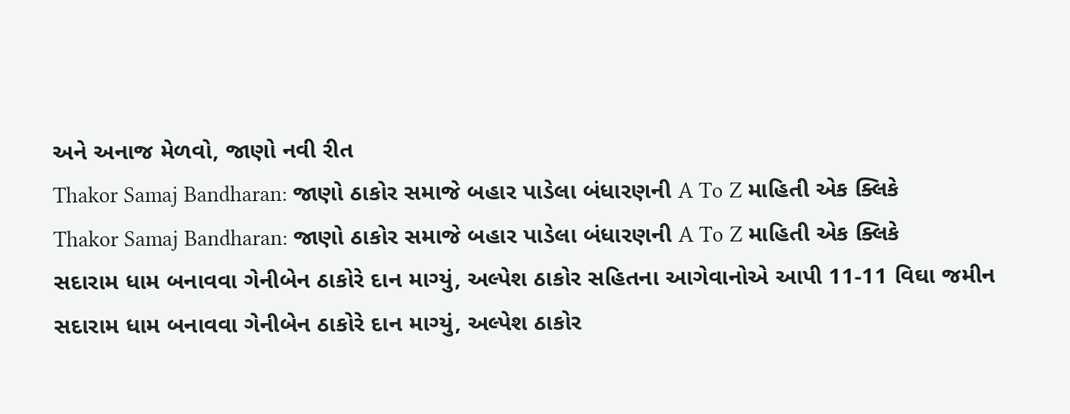અને અનાજ મેળવો, જાણો નવી રીત
Thakor Samaj Bandharan: જાણો ઠાકોર સમાજે બહાર પાડેલા બંધારણની A To Z માહિતી એક ક્લિકે
Thakor Samaj Bandharan: જાણો ઠાકોર સમાજે બહાર પાડેલા બંધારણની A To Z માહિતી એક ક્લિકે
સદારામ ધામ બનાવવા ગેનીબેન ઠાકોરે દાન માગ્યું, અલ્પેશ ઠાકોર સહિતના આગેવાનોએ આપી 11-11 વિઘા જમીન
સદારામ ધામ બનાવવા ગેનીબેન ઠાકોરે દાન માગ્યું, અલ્પેશ ઠાકોર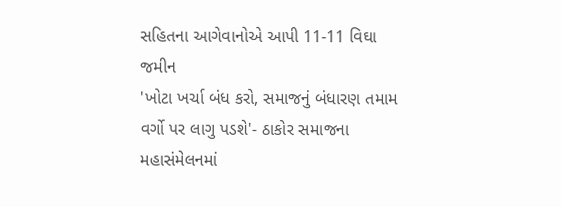સહિતના આગેવાનોએ આપી 11-11 વિઘા જમીન
'ખોટા ખર્ચા બંધ કરો, સમાજનું બંધારણ તમામ વર્ગો પર લાગુ પડશે'- ઠાકોર સમાજના મહાસંમેલનમાં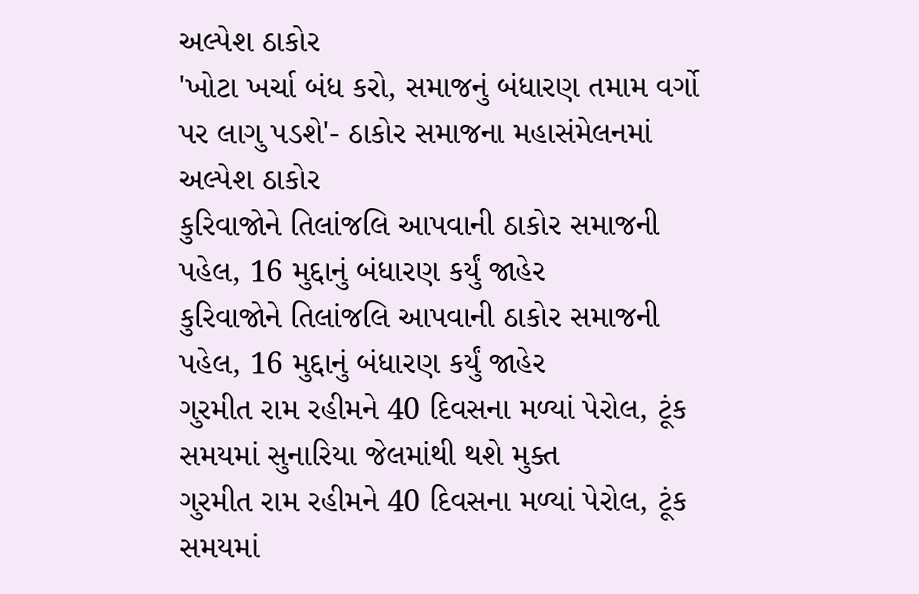અલ્પેશ ઠાકોર
'ખોટા ખર્ચા બંધ કરો, સમાજનું બંધારણ તમામ વર્ગો પર લાગુ પડશે'- ઠાકોર સમાજના મહાસંમેલનમાં અલ્પેશ ઠાકોર
કુરિવાજોને તિલાંજલિ આપવાની ઠાકોર સમાજની પહેલ, 16 મુદ્દાનું બંધારણ કર્યું જાહેર
કુરિવાજોને તિલાંજલિ આપવાની ઠાકોર સમાજની પહેલ, 16 મુદ્દાનું બંધારણ કર્યું જાહેર
ગુરમીત રામ રહીમને 40 દિવસના મળ્યાં પેરોલ, ટૂંક સમયમાં સુનારિયા જેલમાંથી થશે મુક્ત
ગુરમીત રામ રહીમને 40 દિવસના મળ્યાં પેરોલ, ટૂંક સમયમાં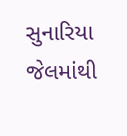સુનારિયા જેલમાંથી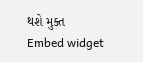થશે મુક્ત
Embed widget